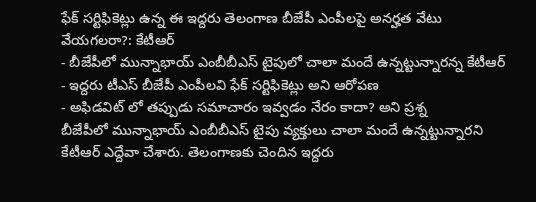ఫేక్ సర్టిఫికెట్లు ఉన్న ఈ ఇద్దరు తెలంగాణ బీజేపీ ఎంపీలపై అనర్హత వేటు వేయగలరా?: కేటీఆర్
- బీజేపీలో మున్నాభాయ్ ఎంబీబీఎస్ టైపులో చాలా మందే ఉన్నట్టున్నారన్న కేటీఆర్
- ఇద్దరు టీఎస్ బీజేపీ ఎంపీలవి ఫేక్ సర్టిఫికెట్లు అని ఆరోపణ
- అఫిడవిట్ లో తప్పుడు సమాచారం ఇవ్వడం నేరం కాదా? అని ప్రశ్న
బీజేపీలో మున్నాభాయ్ ఎంబీబీఎస్ టైపు వ్యక్తులు చాలా మందే ఉన్నట్టున్నారని కేటీఆర్ ఎద్దేవా చేశారు. తెలంగాణకు చెందిన ఇద్దరు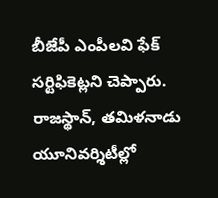బీజేపీ ఎంపీలవి ఫేక్ సర్టిఫికెట్లని చెప్పారు. రాజస్థాన్, తమిళనాడు యూనివర్శిటీల్లో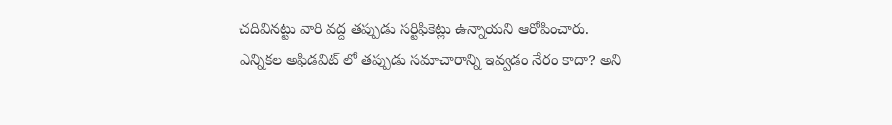చదివినట్టు వారి వద్ద తప్పుడు సర్టిఫికెట్లు ఉన్నాయని ఆరోపించారు. ఎన్నికల అఫిడవిట్ లో తప్పుడు సమాచారాన్ని ఇవ్వడం నేరం కాదా? అని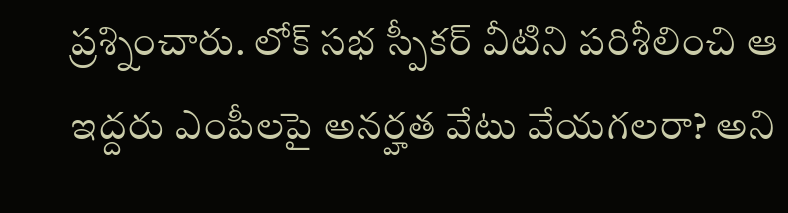ప్రశ్నించారు. లోక్ సభ స్పీకర్ వీటిని పరిశీలించి ఆ ఇద్దరు ఎంపీలపై అనర్హత వేటు వేయగలరా? అని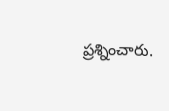ప్రశ్నించారు.